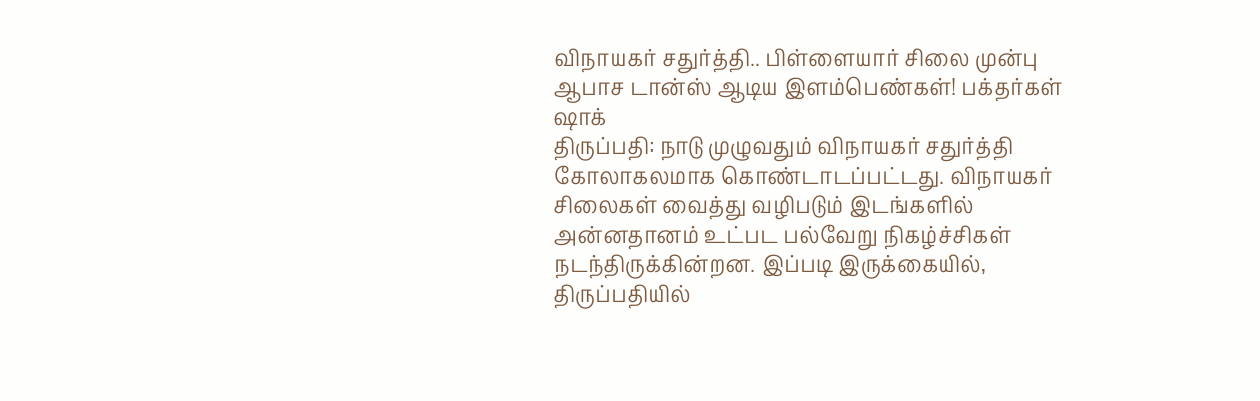விநாயகர் சதுர்த்தி.. பிள்ளையார் சிலை முன்பு ஆபாச டான்ஸ் ஆடிய இளம்பெண்கள்! பக்தர்கள் ஷாக்
திருப்பதி: நாடு முழுவதும் விநாயகர் சதுர்த்தி கோலாகலமாக கொண்டாடப்பட்டது. விநாயகர் சிலைகள் வைத்து வழிபடும் இடங்களில் அன்னதானம் உட்பட பல்வேறு நிகழ்ச்சிகள் நடந்திருக்கின்றன. இப்படி இருக்கையில், திருப்பதியில்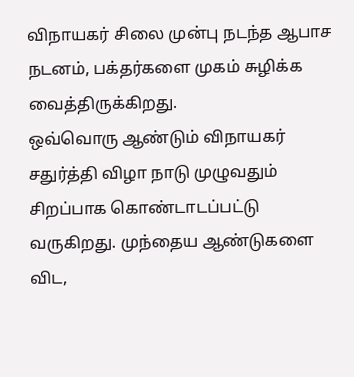விநாயகர் சிலை முன்பு நடந்த ஆபாச நடனம், பக்தர்களை முகம் சுழிக்க வைத்திருக்கிறது.
ஒவ்வொரு ஆண்டும் விநாயகர் சதுர்த்தி விழா நாடு முழுவதும் சிறப்பாக கொண்டாடப்பட்டு வருகிறது. முந்தைய ஆண்டுகளை விட,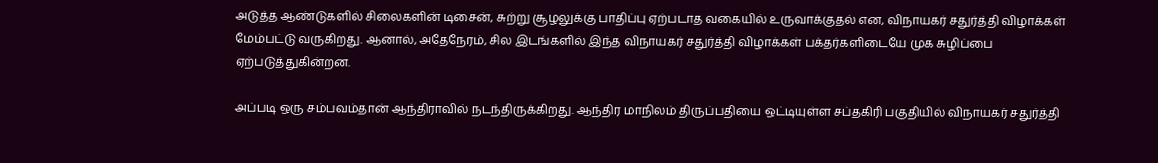அடுத்த ஆண்டுகளில் சிலைகளின் டிசைன், சுற்று சூழலுக்கு பாதிப்பு ஏற்படாத வகையில் உருவாக்குதல் என, விநாயகர் சதுர்த்தி விழாக்கள் மேம்பட்டு வருகிறது. ஆனால், அதேநேரம், சில இடங்களில் இந்த விநாயகர் சதுர்த்தி விழாக்கள் பக்தர்களிடையே முக சுழிப்பை ஏற்படுத்துகின்றன.

அப்படி ஒரு சம்பவம்தான் ஆந்திராவில் நடந்திருக்கிறது. ஆந்திர மாநிலம் திருப்பதியை ஒட்டியுள்ள சப்தகிரி பகுதியில் விநாயகர் சதுர்த்தி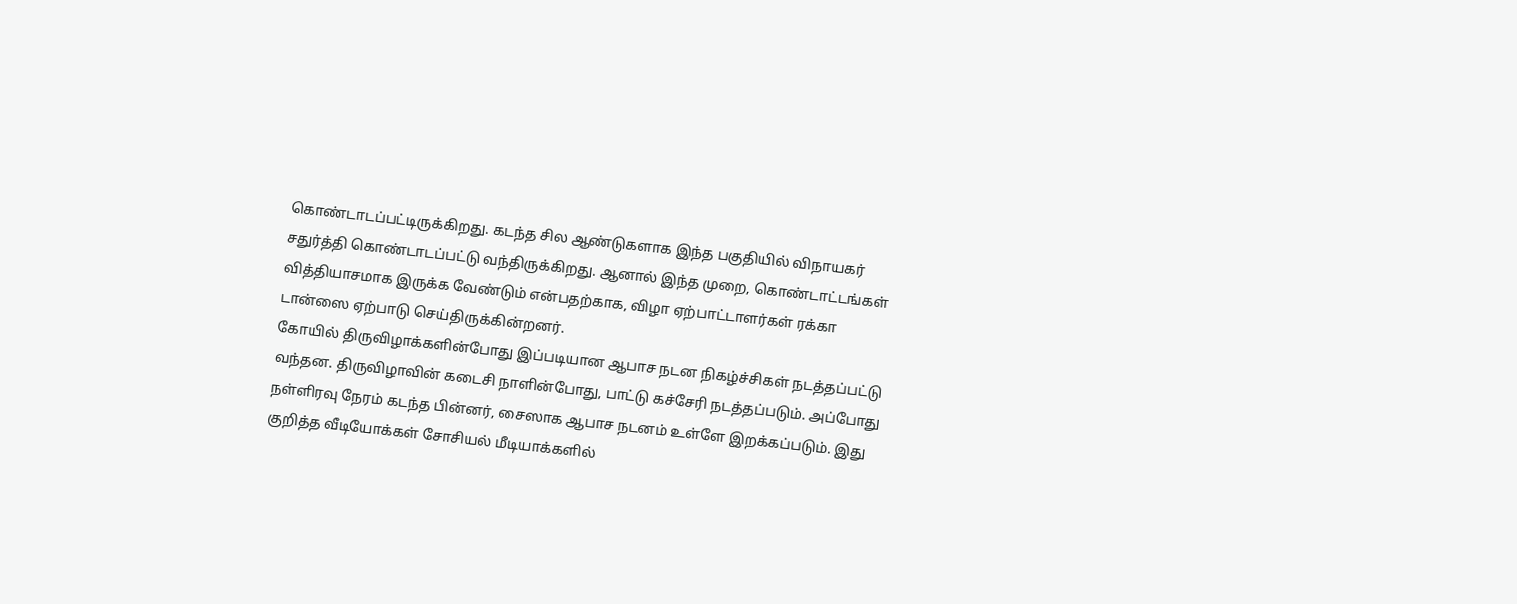கொண்டாடப்பட்டிருக்கிறது. கடந்த சில ஆண்டுகளாக இந்த பகுதியில் விநாயகர் சதுர்த்தி கொண்டாடப்பட்டு வந்திருக்கிறது. ஆனால் இந்த முறை, கொண்டாட்டங்கள் வித்தியாசமாக இருக்க வேண்டும் என்பதற்காக, விழா ஏற்பாட்டாளர்கள் ரக்கா டான்ஸை ஏற்பாடு செய்திருக்கின்றனர்.
கோயில் திருவிழாக்களின்போது இப்படியான ஆபாச நடன நிகழ்ச்சிகள் நடத்தப்பட்டு வந்தன. திருவிழாவின் கடைசி நாளின்போது, பாட்டு கச்சேரி நடத்தப்படும். அப்போது நள்ளிரவு நேரம் கடந்த பின்னர், சைஸாக ஆபாச நடனம் உள்ளே இறக்கப்படும். இது குறித்த வீடியோக்கள் சோசியல் மீடியாக்களில்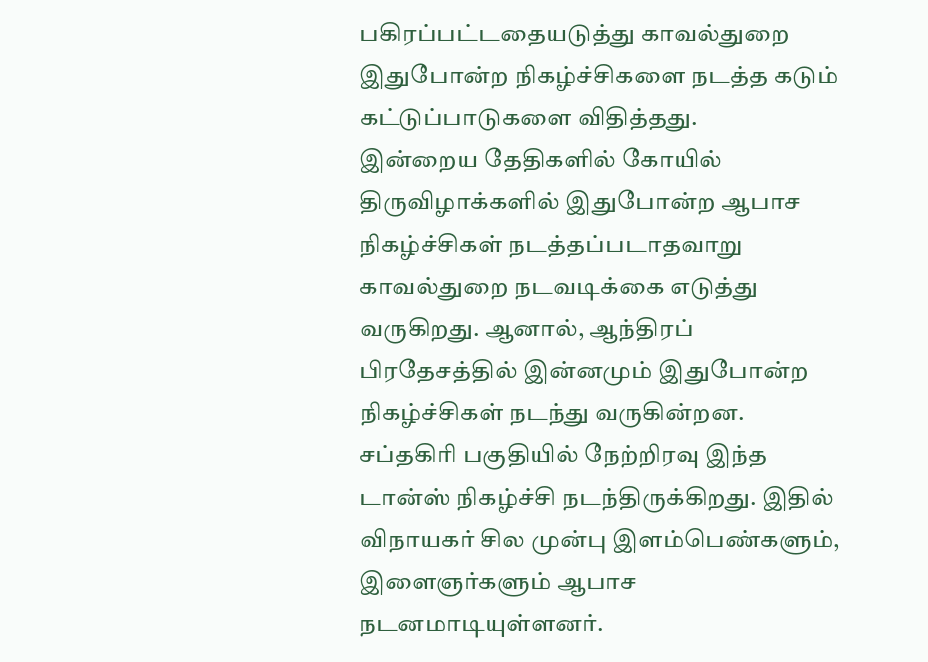பகிரப்பட்டதையடுத்து காவல்துறை இதுபோன்ற நிகழ்ச்சிகளை நடத்த கடும் கட்டுப்பாடுகளை விதித்தது.
இன்றைய தேதிகளில் கோயில் திருவிழாக்களில் இதுபோன்ற ஆபாச நிகழ்ச்சிகள் நடத்தப்படாதவாறு காவல்துறை நடவடிக்கை எடுத்து வருகிறது. ஆனால், ஆந்திரப் பிரதேசத்தில் இன்னமும் இதுபோன்ற நிகழ்ச்சிகள் நடந்து வருகின்றன.
சப்தகிரி பகுதியில் நேற்றிரவு இந்த டான்ஸ் நிகழ்ச்சி நடந்திருக்கிறது. இதில் விநாயகர் சில முன்பு இளம்பெண்களும், இளைஞர்களும் ஆபாச நடனமாடியுள்ளனர்.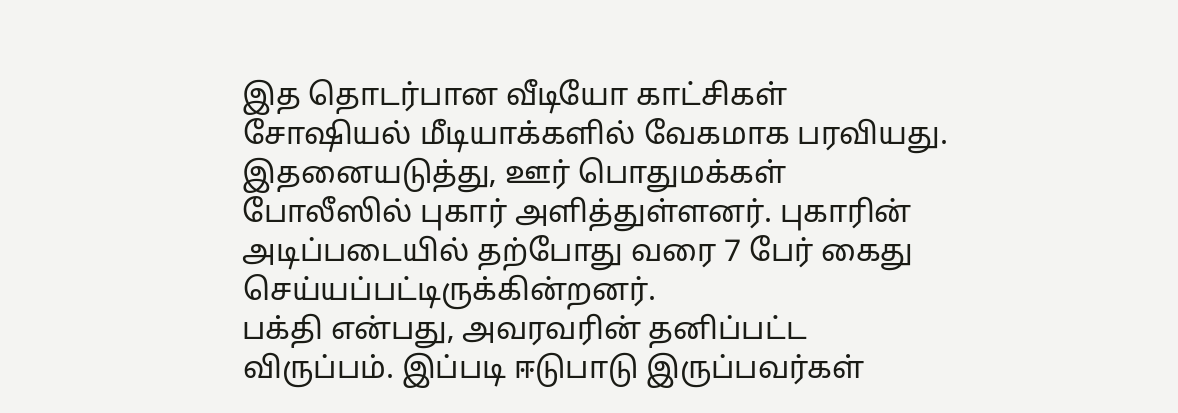இத தொடர்பான வீடியோ காட்சிகள் சோஷியல் மீடியாக்களில் வேகமாக பரவியது. இதனையடுத்து, ஊர் பொதுமக்கள் போலீஸில் புகார் அளித்துள்ளனர். புகாரின் அடிப்படையில் தற்போது வரை 7 பேர் கைது செய்யப்பட்டிருக்கின்றனர்.
பக்தி என்பது, அவரவரின் தனிப்பட்ட விருப்பம். இப்படி ஈடுபாடு இருப்பவர்கள்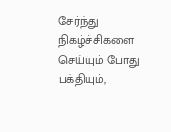சேர்ந்து நிகழ்ச்சிகளை செய்யும் போது பக்தியும்,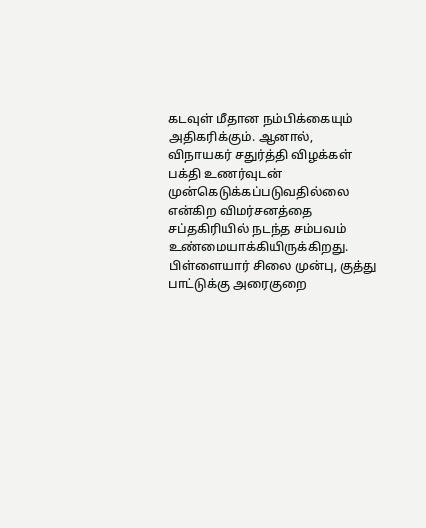கடவுள் மீதான நம்பிக்கையும் அதிகரிக்கும். ஆனால், விநாயகர் சதுர்த்தி விழக்கள் பக்தி உணர்வுடன் முன்கெடுக்கப்படுவதில்லை என்கிற விமர்சனத்தை சப்தகிரியில் நடந்த சம்பவம் உண்மையாக்கியிருக்கிறது.
பிள்ளையார் சிலை முன்பு, குத்து பாட்டுக்கு அரைகுறை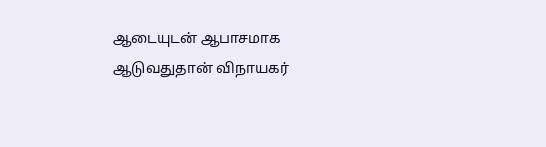ஆடையுடன் ஆபாசமாக ஆடுவதுதான் விநாயகர்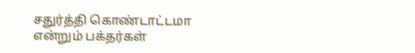சதுர்த்தி கொண்டாட்டமா என்றும் பக்தர்கள்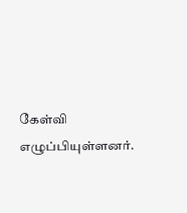கேள்வி எழுப்பியுள்ளனர்.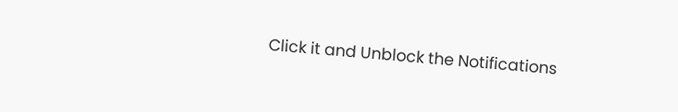Click it and Unblock the Notifications